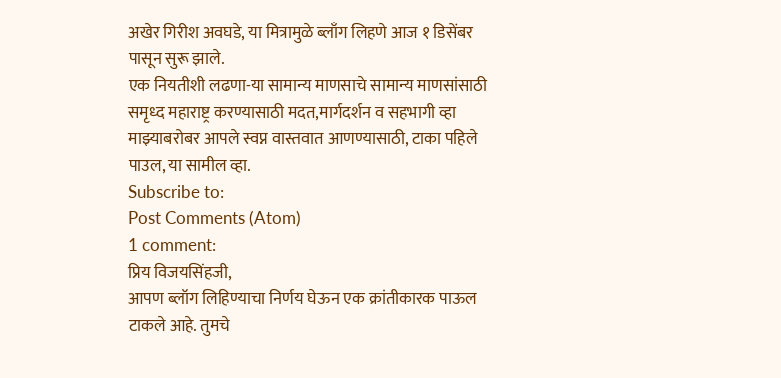अखेर गिरीश अवघडे, या मित्रामुळे ब्लाँग लिहणे आज १ डिसेंबर पासून सुरू झाले.
एक नियतीशी लढणा-या सामान्य माणसाचे सामान्य माणसांसाठी समृध्द महाराष्ट्र करण्यासाठी मदत,मार्गदर्शन व सहभागी व्हा माझ्याबरोबर आपले स्वप्न वास्तवात आणण्यासाठी, टाका पहिले पाउल, या सामील व्हा.
Subscribe to:
Post Comments (Atom)
1 comment:
प्रिय विजयसिंहजी,
आपण ब्लॉग लिहिण्याचा निर्णय घेऊन एक क्रांतीकारक पाऊल टाकले आहे. तुमचे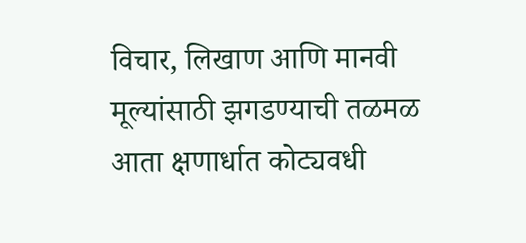विचार, लिखाण आणि मानवी मूल्यांसाठी झगडण्याची तळमळ आता क्षणार्धात कोट्यवधी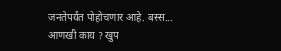जनतेपर्यंत पोहोचणार आहे. बस्स... आणखी काय ? खुप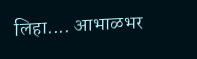लिहा.... आभाळभर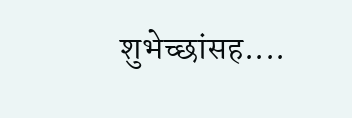शुभेच्छांसह....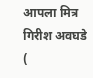आपला मित्र
गिरीश अवघडे
(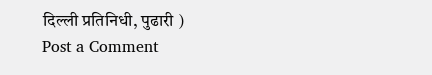दिल्ली प्रतिनिधी, पुढारी )
Post a Comment